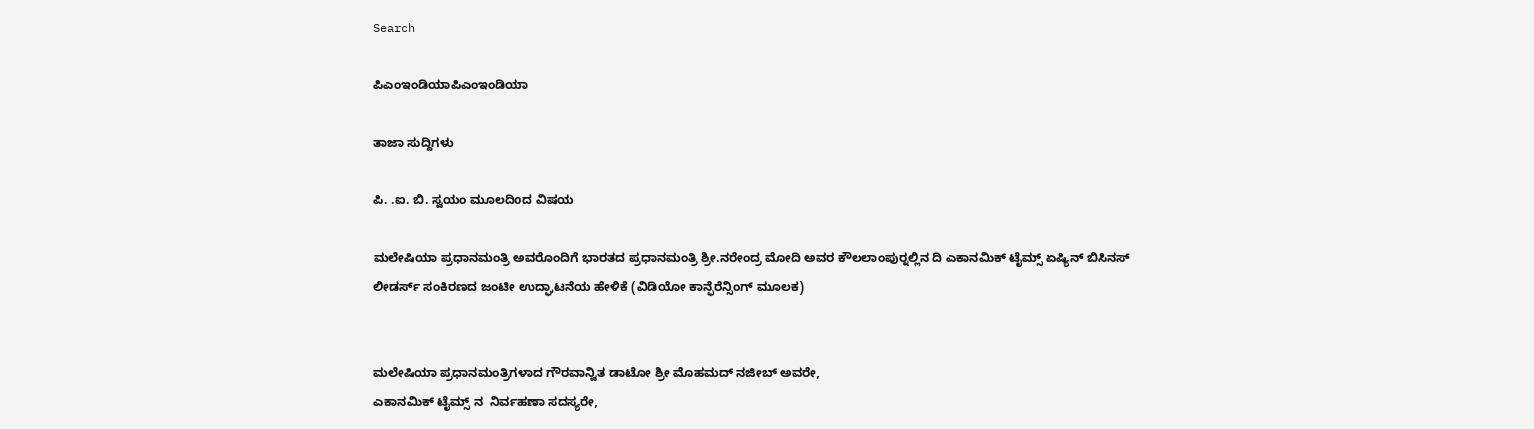Search

ಪಿಎಂಇಂಡಿಯಾಪಿಎಂಇಂಡಿಯಾ

ತಾಜಾ ಸುದ್ದಿಗಳು

ಪಿ. .ಐ. ಬಿ. ಸ್ವಯಂ ಮೂಲದಿoದ ವಿಷಯ

ಮಲೇಷಿಯಾ ಪ್ರಧಾನಮಂತ್ರಿ ಅವರೊಂದಿಗೆ ಭಾರತದ ಪ್ರಧಾನಮಂತ್ರಿ ಶ್ರೀ.ನರೇಂದ್ರ ಮೋದಿ ಅವರ ಕೌಲಲಾಂಪುರ್‍ನಲ್ಲಿನ ದಿ ಎಕಾನಮಿಕ್ ಟೈಮ್ಸ್ ಏಷ್ಯಿನ್ ಬಿಸಿನಸ್ ಲೀಡರ್ಸ್ ಸಂಕಿರಣದ ಜಂಟೀ ಉದ್ಘಾಟನೆಯ ಹೇಳಿಕೆ (ವಿಡಿಯೋ ಕಾನ್ಫೆರೆನ್ಸಿಂಗ್ ಮೂಲಕ)


ಮಲೇಷಿಯಾ ಪ್ರಧಾನಮಂತ್ರಿಗಳಾದ ಗೌರವಾನ್ವಿತ ಡಾಟೋ ಶ್ರೀ ಮೊಹಮದ್ ನಜೀಬ್ ಅವರೇ,
ಎಕಾನಮಿಕ್ ಟೈಮ್ಸ್ ನ  ನಿರ್ವಹಣಾ ಸದಸ್ಯರೇ,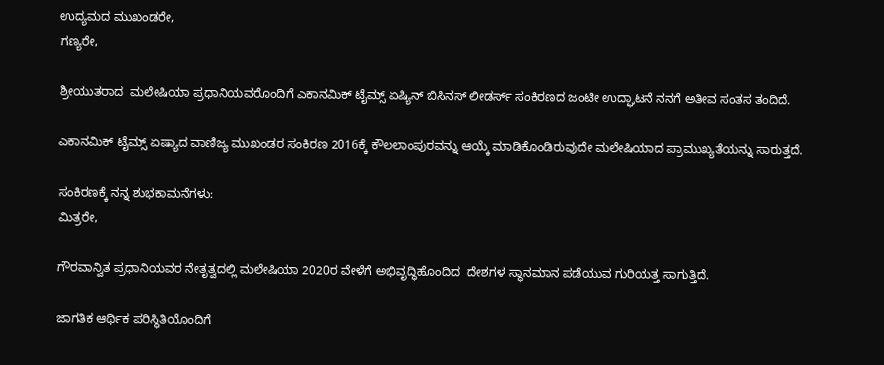ಉದ್ಯಮದ ಮುಖಂಡರೇ,
ಗಣ್ಯರೇ,

ಶ್ರೀಯುತರಾದ  ಮಲೇಷಿಯಾ ಪ್ರಧಾನಿಯವರೊಂದಿಗೆ ಎಕಾನಮಿಕ್ ಟೈಮ್ಸ್ ಏಷ್ಯಿನ್ ಬಿಸಿನಸ್ ಲೀಡರ್ಸ್ ಸಂಕಿರಣದ ಜಂಟೀ ಉದ್ಘಾಟನೆ ನನಗೆ ಅತೀವ ಸಂತಸ ತಂದಿದೆ.

ಎಕಾನಮಿಕ್ ಟೈಮ್ಸ್ ಏಷ್ಯಾದ ವಾಣಿಜ್ಯ ಮುಖಂಡರ ಸಂಕಿರಣ 2016ಕ್ಕೆ ಕೌಲಲಾಂಪುರವನ್ನು ಆಯ್ಕೆ ಮಾಡಿಕೊಂಡಿರುವುದೇ ಮಲೇಷಿಯಾದ ಪ್ರಾಮುಖ್ಯತೆಯನ್ನು ಸಾರುತ್ತದೆ.

ಸಂಕಿರಣಕ್ಕೆ ನನ್ನ ಶುಭಕಾಮನೆಗಳು:
ಮಿತ್ರರೇ,

ಗೌರವಾನ್ವಿತ ಪ್ರಧಾನಿಯವರ ನೇತೃತ್ವದಲ್ಲಿ ಮಲೇಷಿಯಾ 2020ರ ವೇಳೆಗೆ ಅಭಿವೃದ್ಧಿಹೊಂದಿದ  ದೇಶಗಳ ಸ್ಥಾನಮಾನ ಪಡೆಯುವ ಗುರಿಯತ್ತ ಸಾಗುತ್ತಿದೆ.

ಜಾಗತಿಕ ಆರ್ಥಿಕ ಪರಿಸ್ಥಿತಿಯೊಂದಿಗೆ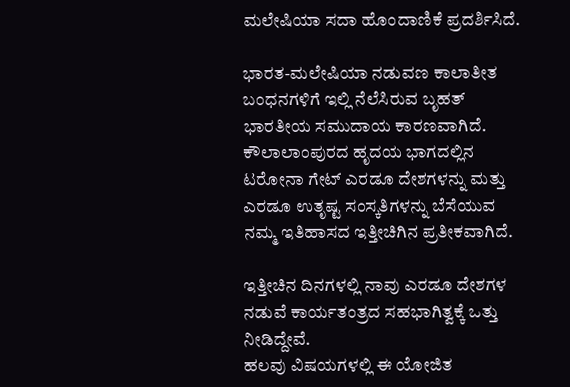ಮಲೇಷಿಯಾ ಸದಾ ಹೊಂದಾಣಿಕೆ ಪ್ರದರ್ಶಿಸಿದೆ.

ಭಾರತ-ಮಲೇಷಿಯಾ ನಡುವಣ ಕಾಲಾತೀತ ಬಂಧನಗಳಿಗೆ ಇಲ್ಲಿ ನೆಲೆಸಿರುವ ಬೃಹತ್ ಭಾರತೀಯ ಸಮುದಾಯ ಕಾರಣವಾಗಿದೆ.
ಕೌಲಾಲಾಂಪುರದ ಹೃದಯ ಭಾಗದಲ್ಲಿನ ಟರೋನಾ ಗೇಟ್ ಎರಡೂ ದೇಶಗಳನ್ನು ಮತ್ತು ಎರಡೂ ಉತೃಷ್ಟ ಸಂಸ್ಕತಿಗಳನ್ನು ಬೆಸೆಯುವ ನಮ್ಮ ಇತಿಹಾಸದ ಇತ್ತೀಚಿಗಿನ ಪ್ರತೀಕವಾಗಿದೆ.

ಇತ್ತೀಚಿನ ದಿನಗಳಲ್ಲಿ ನಾವು ಎರಡೂ ದೇಶಗಳ ನಡುವೆ ಕಾರ್ಯತಂತ್ರದ ಸಹಭಾಗಿತ್ವಕ್ಕೆ ಒತ್ತು ನೀಡಿದ್ದೇವೆ.
ಹಲವು ವಿಷಯಗಳಲ್ಲಿ ಈ ಯೋಜಿತ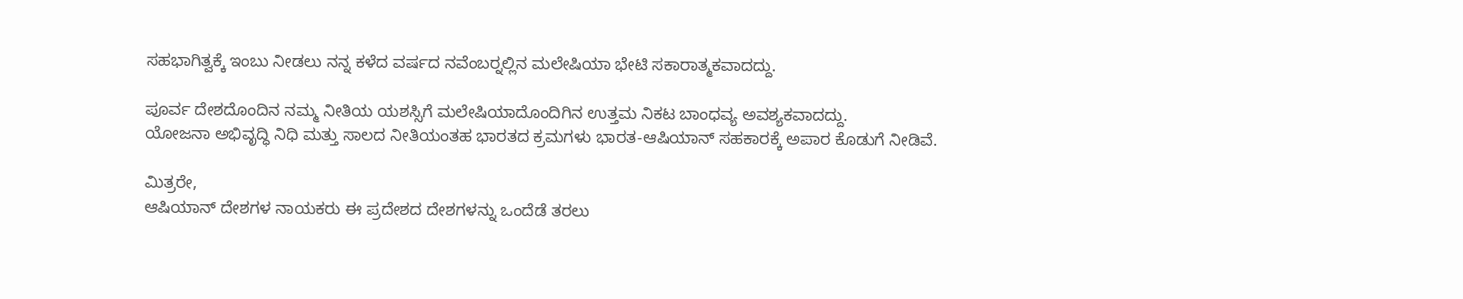ಸಹಭಾಗಿತ್ವಕ್ಕೆ ಇಂಬು ನೀಡಲು ನನ್ನ ಕಳೆದ ವರ್ಷದ ನವೆಂಬರ್‍ನಲ್ಲಿನ ಮಲೇಷಿಯಾ ಭೇಟಿ ಸಕಾರಾತ್ಮಕವಾದದ್ದು.

ಪೂರ್ವ ದೇಶದೊಂದಿನ ನಮ್ಮ ನೀತಿಯ ಯಶಸ್ಸಿಗೆ ಮಲೇಷಿಯಾದೊಂದಿಗಿನ ಉತ್ತಮ ನಿಕಟ ಬಾಂಧವ್ಯ ಅವಶ್ಯಕವಾದದ್ದು.
ಯೋಜನಾ ಅಭಿವೃದ್ಧಿ ನಿಧಿ ಮತ್ತು ಸಾಲದ ನೀತಿಯಂತಹ ಭಾರತದ ಕ್ರಮಗಳು ಭಾರತ-ಆಷಿಯಾನ್ ಸಹಕಾರಕ್ಕೆ ಅಪಾರ ಕೊಡುಗೆ ನೀಡಿವೆ.

ಮಿತ್ರರೇ,
ಆಷಿಯಾನ್ ದೇಶಗಳ ನಾಯಕರು ಈ ಪ್ರದೇಶದ ದೇಶಗಳನ್ನು ಒಂದೆಡೆ ತರಲು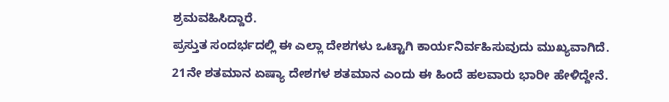ಶ್ರಮವಹಿಸಿದ್ದಾರೆ.
ಪ್ರಸ್ತುತ ಸಂದರ್ಭದಲ್ಲಿ ಈ ಎಲ್ಲಾ ದೇಶಗಳು ಒಟ್ಟಾಗಿ ಕಾರ್ಯನಿರ್ವಹಿಸುವುದು ಮುಖ್ಯವಾಗಿದೆ.
21ನೇ ಶತಮಾನ ಏಷ್ಯಾ ದೇಶಗಳ ಶತಮಾನ ಎಂದು ಈ ಹಿಂದೆ ಹಲವಾರು ಭಾರೀ ಹೇಳಿದ್ದೇನೆ.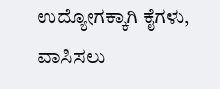ಉದ್ಯೋಗಕ್ಕಾಗಿ ಕೈಗಳು, ವಾಸಿಸಲು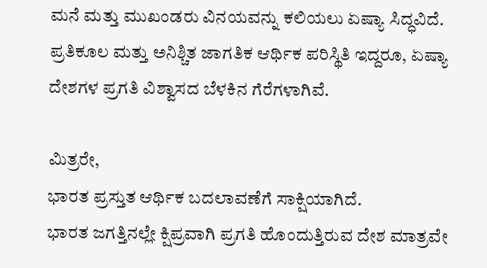ಮನೆ ಮತ್ತು ಮುಖಂಡರು ವಿನಯವನ್ನು ಕಲಿಯಲು ಏಷ್ಯಾ ಸಿದ್ಧವಿದೆ.
ಪ್ರತಿಕೂಲ ಮತ್ತು ಅನಿಶ್ಚಿತ ಜಾಗತಿಕ ಆರ್ಥಿಕ ಪರಿಸ್ಥಿತಿ ಇದ್ದರೂ, ಏಷ್ಯಾ ದೇಶಗಳ ಪ್ರಗತಿ ವಿಶ್ವಾಸದ ಬೆಳಕಿನ ಗೆರೆಗಳಾಗಿವೆ.

ಮಿತ್ರರೇ,
ಭಾರತ ಪ್ರಸ್ತುತ ಆರ್ಥಿಕ ಬದಲಾವಣೆಗೆ ಸಾಕ್ಷಿಯಾಗಿದೆ.
ಭಾರತ ಜಗತ್ತಿನಲ್ಲೇ ಕ್ಷಿಪ್ರವಾಗಿ ಪ್ರಗತಿ ಹೊಂದುತ್ತಿರುವ ದೇಶ ಮಾತ್ರವೇ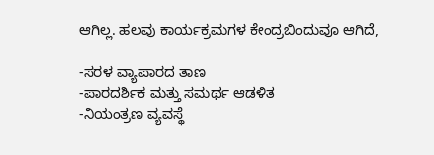ಆಗಿಲ್ಲ. ಹಲವು ಕಾರ್ಯಕ್ರಮಗಳ ಕೇಂದ್ರಬಿಂದುವೂ ಆಗಿದೆ,

-ಸರಳ ವ್ಯಾಪಾರದ ತಾಣ
-ಪಾರದರ್ಶಿಕ ಮತ್ತು ಸಮರ್ಥ ಆಡಳಿತ
-ನಿಯಂತ್ರಣ ವ್ಯವಸ್ಥೆ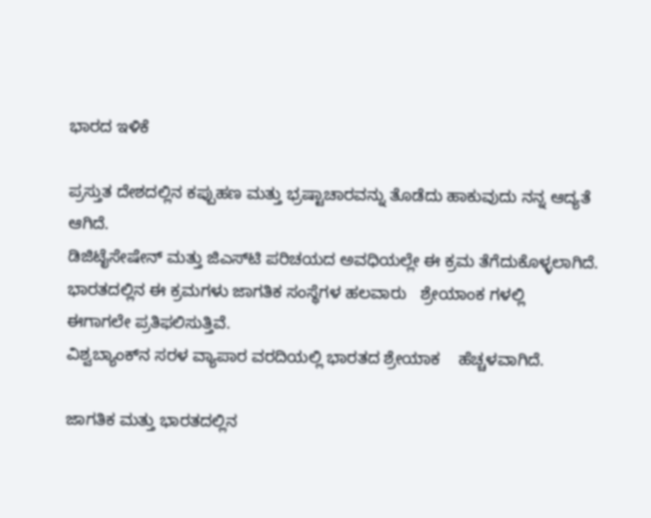ಭಾರದ ಇಳಿಕೆ

ಪ್ರಸ್ತುತ ದೇಶದಲ್ಲಿನ ಕಪ್ಪುಹಣ ಮತ್ತು ಭ್ರಷ್ಟಾಚಾರವನ್ನು ತೊಡೆದು ಹಾಕುವುದು ನನ್ನ ಆದ್ಯತೆ ಆಗಿದೆ.
ಡಿಜಿಟೈಸೇಷೇನ್ ಮತ್ತು ಜಿಎಸ್‍ಟಿ ಪರಿಚಯದ ಅವಧಿಯಲ್ಲೇ ಈ ಕ್ರಮ ತೆಗೆದುಕೊಳ್ಳಲಾಗಿದೆ.
ಭಾರತದಲ್ಲಿನ ಈ ಕ್ರಮಗಳು ಜಾಗತಿಕ ಸಂಸ್ಥೆಗಳ ಹಲವಾರು   ಶ್ರೇಯಾಂಕ ಗಳಲ್ಲಿ    ಈಗಾಗಲೇ ಪ್ರತಿಫಲಿಸುತ್ತಿವೆ.
ವಿಶ್ವಬ್ಯಾಂಕ್‍ನ ಸರಳ ವ್ಯಾಪಾರ ವರದಿಯಲ್ಲಿ ಭಾರತದ ಶ್ರೇಯಾಕ    ಹೆಚ್ಚಳವಾಗಿದೆ.

ಜಾಗತಿಕ ಮತ್ತು ಭಾರತದಲ್ಲಿನ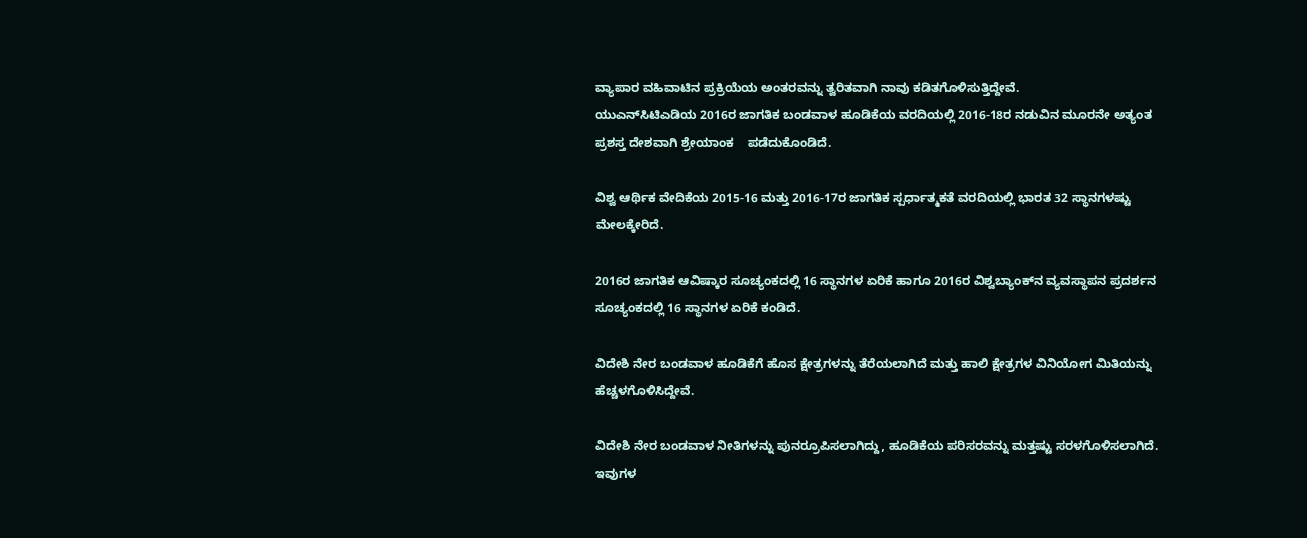ವ್ಯಾಪಾರ ವಹಿವಾಟಿನ ಪ್ರಕ್ರಿಯೆಯ ಅಂತರವನ್ನು ತ್ವರಿತವಾಗಿ ನಾವು ಕಡಿತಗೊಳಿಸುತ್ತಿದ್ದೇವೆ.
ಯುಎನ್‍ಸಿಟಿಎಡಿಯ 2016ರ ಜಾಗತಿಕ ಬಂಡವಾಳ ಹೂಡಿಕೆಯ ವರದಿಯಲ್ಲಿ 2016-18ರ ನಡುವಿನ ಮೂರನೇ ಅತ್ಯಂತ ಪ್ರಶಸ್ತ ದೇಶವಾಗಿ ಶ್ರೇಯಾಂಕ    ಪಡೆದುಕೊಂಡಿದೆ.

ವಿಶ್ವ ಆರ್ಥಿಕ ವೇದಿಕೆಯ 2015-16 ಮತ್ತು 2016-17ರ ಜಾಗತಿಕ ಸ್ಪರ್ಧಾತ್ಮಕತೆ ವರದಿಯಲ್ಲಿ ಭಾರತ 32 ಸ್ಥಾನಗಳಷ್ಟು ಮೇಲಕ್ಕೇರಿದೆ.

2016ರ ಜಾಗತಿಕ ಆವಿಷ್ಕಾರ ಸೂಚ್ಯಂಕದಲ್ಲಿ 16 ಸ್ಥಾನಗಳ ಏರಿಕೆ ಹಾಗೂ 2016ರ ವಿಶ್ವಬ್ಯಾಂಕ್‍ನ ವ್ಯವಸ್ಥಾಪನ ಪ್ರದರ್ಶನ ಸೂಚ್ಯಂಕದಲ್ಲಿ 16 ಸ್ಥಾನಗಳ ಏರಿಕೆ ಕಂಡಿದೆ.

ವಿದೇಶಿ ನೇರ ಬಂಡವಾಳ ಹೂಡಿಕೆಗೆ ಹೊಸ ಕ್ಷೇತ್ರಗಳನ್ನು ತೆರೆಯಲಾಗಿದೆ ಮತ್ತು ಹಾಲಿ ಕ್ಷೇತ್ರಗಳ ವಿನಿಯೋಗ ಮಿತಿಯನ್ನು ಹೆಚ್ಚಳಗೊಳಿಸಿದ್ದೇವೆ.

ವಿದೇಶಿ ನೇರ ಬಂಡವಾಳ ನೀತಿಗಳನ್ನು ಪುನರ್‍ರೂಪಿಸಲಾಗಿದ್ದು, ಹೂಡಿಕೆಯ ಪರಿಸರವನ್ನು ಮತ್ತಷ್ಟು ಸರಳಗೊಳಿಸಲಾಗಿದೆ.
ಇವುಗಳ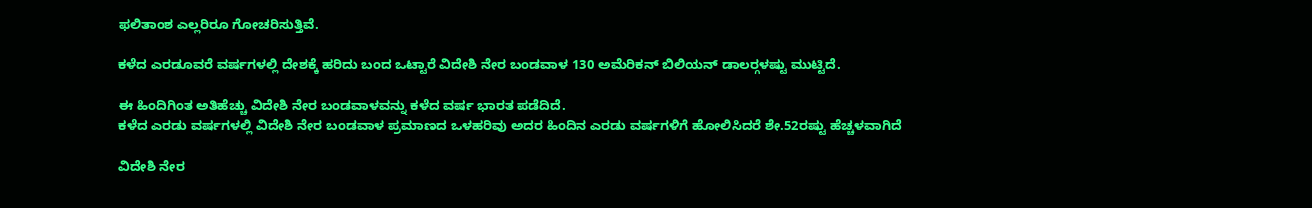ಫಲಿತಾಂಶ ಎಲ್ಲರಿರೂ ಗೋಚರಿಸುತ್ತಿವೆ.

ಕಳೆದ ಎರಡೂವರೆ ವರ್ಷಗಳಲ್ಲಿ ದೇಶಕ್ಕೆ ಹರಿದು ಬಂದ ಒಟ್ಟಾರೆ ವಿದೇಶಿ ನೇರ ಬಂಡವಾಳ 130 ಅಮೆರಿಕನ್ ಬಿಲಿಯನ್ ಡಾಲರ್‍ಗಳಷ್ಟು ಮುಟ್ಟಿದೆ.

ಈ ಹಿಂದಿಗಿಂತ ಅತಿಹೆಚ್ಚು ವಿದೇಶಿ ನೇರ ಬಂಡವಾಳವನ್ನು ಕಳೆದ ವರ್ಷ ಭಾರತ ಪಡೆದಿದೆ.
ಕಳೆದ ಎರಡು ವರ್ಷಗಳಲ್ಲಿ ವಿದೇಶಿ ನೇರ ಬಂಡವಾಳ ಪ್ರಮಾಣದ ಒಳಹರಿವು ಅದರ ಹಿಂದಿನ ಎರಡು ವರ್ಷಗಳಿಗೆ ಹೋಲಿಸಿದರೆ ಶೇ.52ರಷ್ಟು ಹೆಚ್ಚಳವಾಗಿದೆ

ವಿದೇಶಿ ನೇರ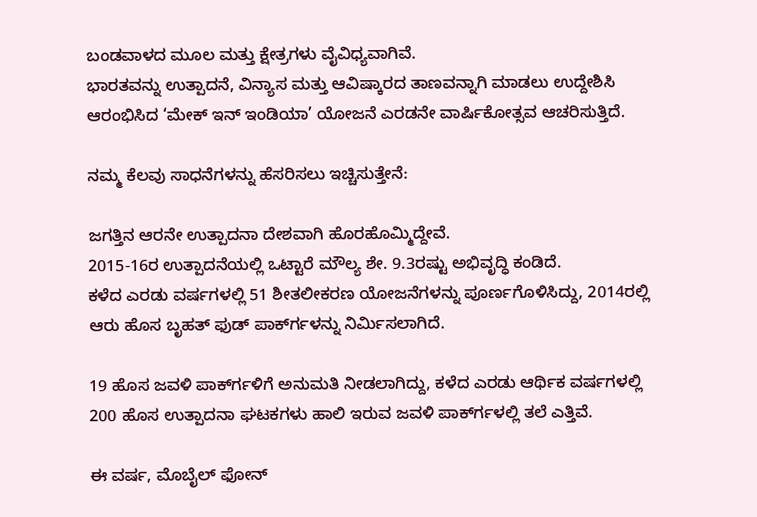ಬಂಡವಾಳದ ಮೂಲ ಮತ್ತು ಕ್ಷೇತ್ರಗಳು ವೈವಿಧ್ಯವಾಗಿವೆ.
ಭಾರತವನ್ನು ಉತ್ಪಾದನೆ, ವಿನ್ಯಾಸ ಮತ್ತು ಆವಿಷ್ಕಾರದ ತಾಣವನ್ನಾಗಿ ಮಾಡಲು ಉದ್ದೇಶಿಸಿ ಆರಂಭಿಸಿದ ‘ಮೇಕ್ ಇನ್ ಇಂಡಿಯಾ’ ಯೋಜನೆ ಎರಡನೇ ವಾರ್ಷಿಕೋತ್ಸವ ಆಚರಿಸುತ್ತಿದೆ.

ನಮ್ಮ ಕೆಲವು ಸಾಧನೆಗಳನ್ನು ಹೆಸರಿಸಲು ಇಚ್ಚಿಸುತ್ತೇನೆ:

ಜಗತ್ತಿನ ಆರನೇ ಉತ್ಪಾದನಾ ದೇಶವಾಗಿ ಹೊರಹೊಮ್ಮಿದ್ದೇವೆ.
2015-16ರ ಉತ್ಪಾದನೆಯಲ್ಲಿ ಒಟ್ಟಾರೆ ಮೌಲ್ಯ ಶೇ. 9.3ರಷ್ಟು ಅಭಿವೃದ್ಧಿ ಕಂಡಿದೆ.
ಕಳೆದ ಎರಡು ವರ್ಷಗಳಲ್ಲಿ 51 ಶೀತಲೀಕರಣ ಯೋಜನೆಗಳನ್ನು ಪೂರ್ಣಗೊಳಿಸಿದ್ದು, 2014ರಲ್ಲಿ ಆರು ಹೊಸ ಬೃಹತ್ ಫುಡ್ ಪಾರ್ಕ್‍ಗಳನ್ನು ನಿರ್ಮಿಸಲಾಗಿದೆ.

19 ಹೊಸ ಜವಳಿ ಪಾರ್ಕ್‍ಗಳಿಗೆ ಅನುಮತಿ ನೀಡಲಾಗಿದ್ದು, ಕಳೆದ ಎರಡು ಆರ್ಥಿಕ ವರ್ಷಗಳಲ್ಲಿ 200 ಹೊಸ ಉತ್ಪಾದನಾ ಘಟಕಗಳು ಹಾಲಿ ಇರುವ ಜವಳಿ ಪಾರ್ಕ್‍ಗಳಲ್ಲಿ ತಲೆ ಎತ್ತಿವೆ.

ಈ ವರ್ಷ, ಮೊಬೈಲ್ ಫೋನ್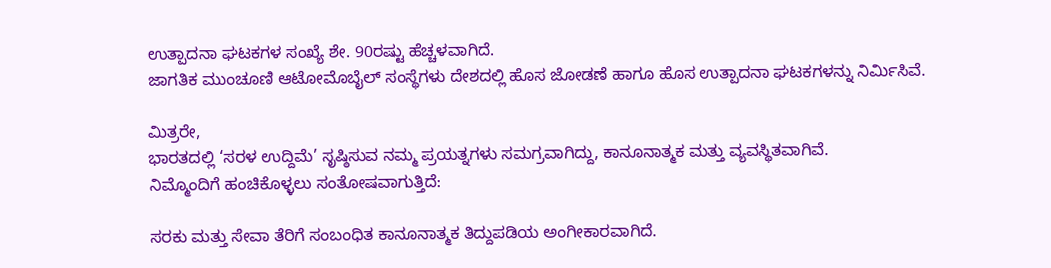ಉತ್ಪಾದನಾ ಘಟಕಗಳ ಸಂಖ್ಯೆ ಶೇ. 90ರಷ್ಟು ಹೆಚ್ಚಳವಾಗಿದೆ.
ಜಾಗತಿಕ ಮುಂಚೂಣಿ ಆಟೋಮೊಬೈಲ್ ಸಂಸ್ಥೆಗಳು ದೇಶದಲ್ಲಿ ಹೊಸ ಜೋಡಣೆ ಹಾಗೂ ಹೊಸ ಉತ್ಪಾದನಾ ಘಟಕಗಳನ್ನು ನಿರ್ಮಿಸಿವೆ.

ಮಿತ್ರರೇ,
ಭಾರತದಲ್ಲಿ ‘ಸರಳ ಉದ್ದಿಮೆ’ ಸೃಷ್ಠಿಸುವ ನಮ್ಮ ಪ್ರಯತ್ನಗಳು ಸಮಗ್ರವಾಗಿದ್ದು, ಕಾನೂನಾತ್ಮಕ ಮತ್ತು ವ್ಯವಸ್ಥಿತವಾಗಿವೆ.
ನಿಮ್ಮೊಂದಿಗೆ ಹಂಚಿಕೊಳ್ಳಲು ಸಂತೋಷವಾಗುತ್ತಿದೆ:

ಸರಕು ಮತ್ತು ಸೇವಾ ತೆರಿಗೆ ಸಂಬಂಧಿತ ಕಾನೂನಾತ್ಮಕ ತಿದ್ದುಪಡಿಯ ಅಂಗೀಕಾರವಾಗಿದೆ.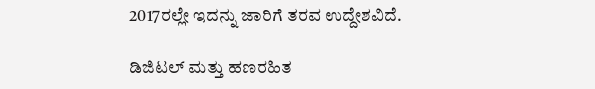2017ರಲ್ಲೇ ಇದನ್ನು ಜಾರಿಗೆ ತರವ ಉದ್ದೇಶವಿದೆ.

ಡಿಜಿಟಲ್ ಮತ್ತು ಹಣರಹಿತ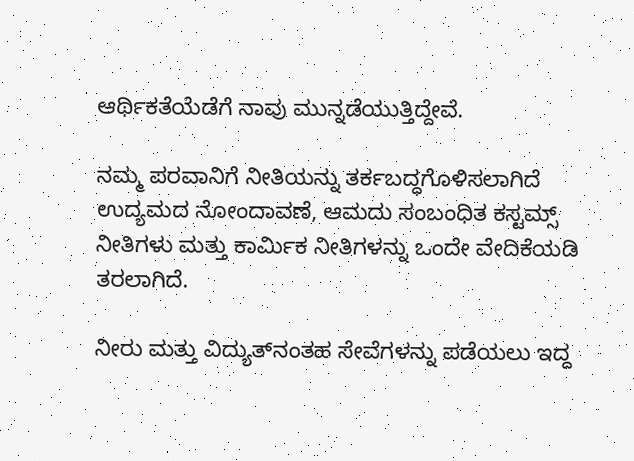ಆರ್ಥಿಕತೆಯೆಡೆಗೆ ನಾವು ಮುನ್ನಡೆಯುತ್ತಿದ್ದೇವೆ.

ನಮ್ಮ ಪರವಾನಿಗೆ ನೀತಿಯನ್ನು ತರ್ಕಬದ್ಧಗೊಳಿಸಲಾಗಿದೆ
ಉದ್ಯಮದ ನೋಂದಾವಣೆ, ಆಮದು ಸಂಬಂಧಿತ ಕಸ್ಟಮ್ಸ್ ನೀತಿಗಳು ಮತ್ತು ಕಾರ್ಮಿಕ ನೀತಿಗಳನ್ನು ಒಂದೇ ವೇದಿಕೆಯಡಿ ತರಲಾಗಿದೆ.

ನೀರು ಮತ್ತು ವಿದ್ಯುತ್‍ನಂತಹ ಸೇವೆಗಳನ್ನು ಪಡೆಯಲು ಇದ್ದ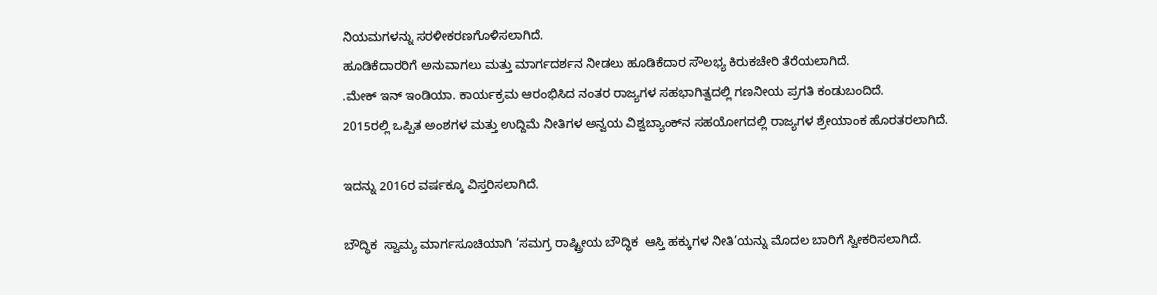ನಿಯಮಗಳನ್ನು ಸರಳೀಕರಣಗೊಳಿಸಲಾಗಿದೆ.
ಹೂಡಿಕೆದಾರರಿಗೆ ಅನುವಾಗಲು ಮತ್ತು ಮಾರ್ಗದರ್ಶನ ನೀಡಲು ಹೂಡಿಕೆದಾರ ಸೌಲಭ್ಯ ಕಿರುಕಚೇರಿ ತೆರೆಯಲಾಗಿದೆ.
.ಮೇಕ್ ಇನ್ ಇಂಡಿಯಾ. ಕಾರ್ಯಕ್ರಮ ಆರಂಭಿಸಿದ ನಂತರ ರಾಜ್ಯಗಳ ಸಹಭಾಗಿತ್ವದಲ್ಲಿ ಗಣನೀಯ ಪ್ರಗತಿ ಕಂಡುಬಂದಿದೆ.
2015ರಲ್ಲಿ ಒಪ್ಪಿತ ಅಂಶಗಳ ಮತ್ತು ಉದ್ದಿಮೆ ನೀತಿಗಳ ಅನ್ವಯ ವಿಶ್ವಬ್ಯಾಂಕ್‍ನ ಸಹಯೋಗದಲ್ಲಿ ರಾಜ್ಯಗಳ ಶ್ರೇಯಾಂಕ ಹೊರತರಲಾಗಿದೆ.

ಇದನ್ನು 2016ರ ವರ್ಷಕ್ಕೂ ವಿಸ್ತರಿಸಲಾಗಿದೆ.

ಬೌದ್ಧಿಕ  ಸ್ವಾಮ್ಯ ಮಾರ್ಗಸೂಚಿಯಾಗಿ ‘ಸಮಗ್ರ ರಾಷ್ಟ್ರೀಯ ಬೌದ್ಧಿಕ  ಆಸ್ತಿ ಹಕ್ಕುಗಳ ನೀತಿ’ಯನ್ನು ಮೊದಲ ಬಾರಿಗೆ ಸ್ವೀಕರಿಸಲಾಗಿದೆ.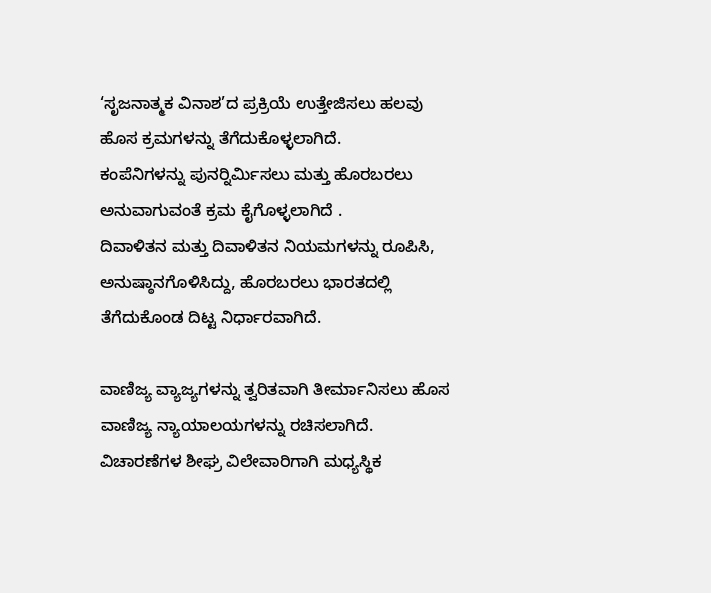‘ಸೃಜನಾತ್ಮಕ ವಿನಾಶ’ದ ಪ್ರಕ್ರಿಯೆ ಉತ್ತೇಜಿಸಲು ಹಲವು ಹೊಸ ಕ್ರಮಗಳನ್ನು ತೆಗೆದುಕೊಳ್ಳಲಾಗಿದೆ.
ಕಂಪೆನಿಗಳನ್ನು ಪುನರ್‍ನಿರ್ಮಿಸಲು ಮತ್ತು ಹೊರಬರಲು ಅನುವಾಗುವಂತೆ ಕ್ರಮ ಕೈಗೊಳ್ಳಲಾಗಿದೆ .
ದಿವಾಳಿತನ ಮತ್ತು ದಿವಾಳಿತನ ನಿಯಮಗಳನ್ನು ರೂಪಿಸಿ, ಅನುಷ್ಠಾನಗೊಳಿಸಿದ್ದು, ಹೊರಬರಲು ಭಾರತದಲ್ಲಿ ತೆಗೆದುಕೊಂಡ ದಿಟ್ಟ ನಿರ್ಧಾರವಾಗಿದೆ.

ವಾಣಿಜ್ಯ ವ್ಯಾಜ್ಯಗಳನ್ನು ತ್ವರಿತವಾಗಿ ತೀರ್ಮಾನಿಸಲು ಹೊಸ ವಾಣಿಜ್ಯ ನ್ಯಾಯಾಲಯಗಳನ್ನು ರಚಿಸಲಾಗಿದೆ.
ವಿಚಾರಣೆಗಳ ಶೀಘ್ರ ವಿಲೇವಾರಿಗಾಗಿ ಮಧ್ಯಸ್ಥಿಕ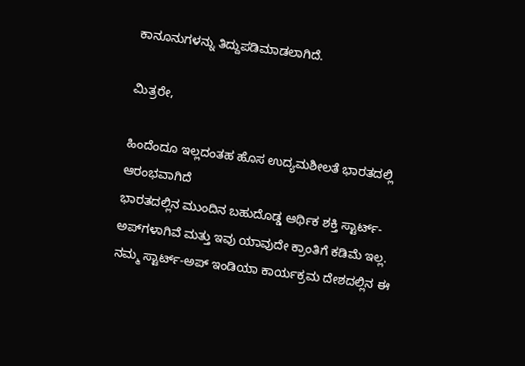ಕಾನೂನುಗಳನ್ನು ತಿದ್ದುಪಡಿಮಾಡಲಾಗಿದೆ.

ಮಿತ್ರರೇ,

ಹಿಂದೆಂದೂ ಇಲ್ಲದಂತಹ ಹೊಸ ಉದ್ಯಮಶೀಲತೆ ಭಾರತದಲ್ಲಿ ಆರಂಭವಾಗಿದೆ
ಭಾರತದಲ್ಲಿನ ಮುಂದಿನ ಬಹುದೊಡ್ಡ ಆರ್ಥಿಕ ಶಕ್ತಿ ಸ್ಟಾರ್ಟ್-ಅಪ್‍ಗಳಾಗಿವೆ ಮತ್ತು ಇವು ಯಾವುದೇ ಕ್ರಾಂತಿಗೆ ಕಡಿಮೆ ಇಲ್ಲ.
ನಮ್ಮ ಸ್ಟಾರ್ಟ್-ಅಪ್ ಇಂಡಿಯಾ ಕಾರ್ಯಕ್ರಮ ದೇಶದಲ್ಲಿನ ಈ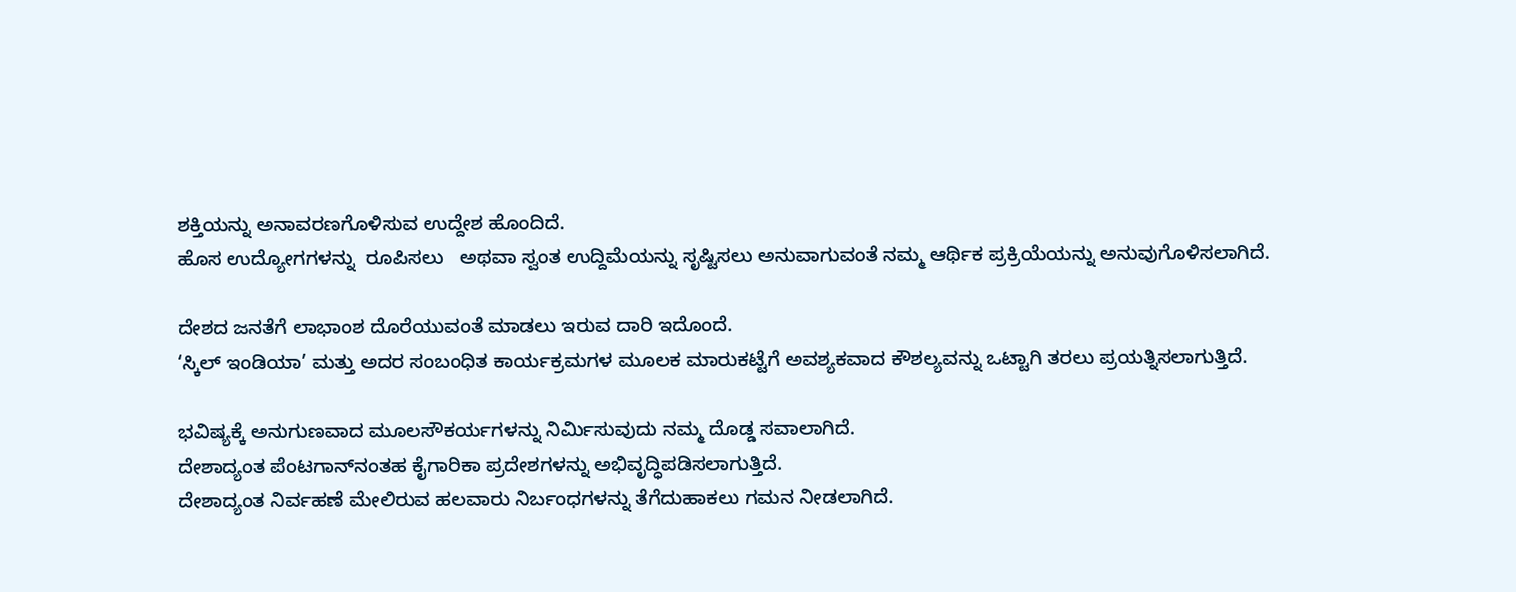ಶಕ್ತಿಯನ್ನು ಅನಾವರಣಗೊಳಿಸುವ ಉದ್ದೇಶ ಹೊಂದಿದೆ.
ಹೊಸ ಉದ್ಯೋಗಗಳನ್ನು  ರೂಪಿಸಲು   ಅಥವಾ ಸ್ವಂತ ಉದ್ದಿಮೆಯನ್ನು ಸೃಷ್ಟಿಸಲು ಅನುವಾಗುವಂತೆ ನಮ್ಮ ಆರ್ಥಿಕ ಪ್ರಕ್ರಿಯೆಯನ್ನು ಅನುವುಗೊಳಿಸಲಾಗಿದೆ.

ದೇಶದ ಜನತೆಗೆ ಲಾಭಾಂಶ ದೊರೆಯುವಂತೆ ಮಾಡಲು ಇರುವ ದಾರಿ ಇದೊಂದೆ.
‘ಸ್ಕಿಲ್ ಇಂಡಿಯಾ’ ಮತ್ತು ಅದರ ಸಂಬಂಧಿತ ಕಾರ್ಯಕ್ರಮಗಳ ಮೂಲಕ ಮಾರುಕಟ್ಟೆಗೆ ಅವಶ್ಯಕವಾದ ಕೌಶಲ್ಯವನ್ನು ಒಟ್ಟಾಗಿ ತರಲು ಪ್ರಯತ್ನಿಸಲಾಗುತ್ತಿದೆ.

ಭವಿಷ್ಯಕ್ಕೆ ಅನುಗುಣವಾದ ಮೂಲಸೌಕರ್ಯಗಳನ್ನು ನಿರ್ಮಿಸುವುದು ನಮ್ಮ ದೊಡ್ಡ ಸವಾಲಾಗಿದೆ.
ದೇಶಾದ್ಯಂತ ಪೆಂಟಗಾನ್‍ನಂತಹ ಕೈಗಾರಿಕಾ ಪ್ರದೇಶಗಳನ್ನು ಅಭಿವೃದ್ಧಿಪಡಿಸಲಾಗುತ್ತಿದೆ.
ದೇಶಾದ್ಯಂತ ನಿರ್ವಹಣೆ ಮೇಲಿರುವ ಹಲವಾರು ನಿರ್ಬಂಧಗಳನ್ನು ತೆಗೆದುಹಾಕಲು ಗಮನ ನೀಡಲಾಗಿದೆ.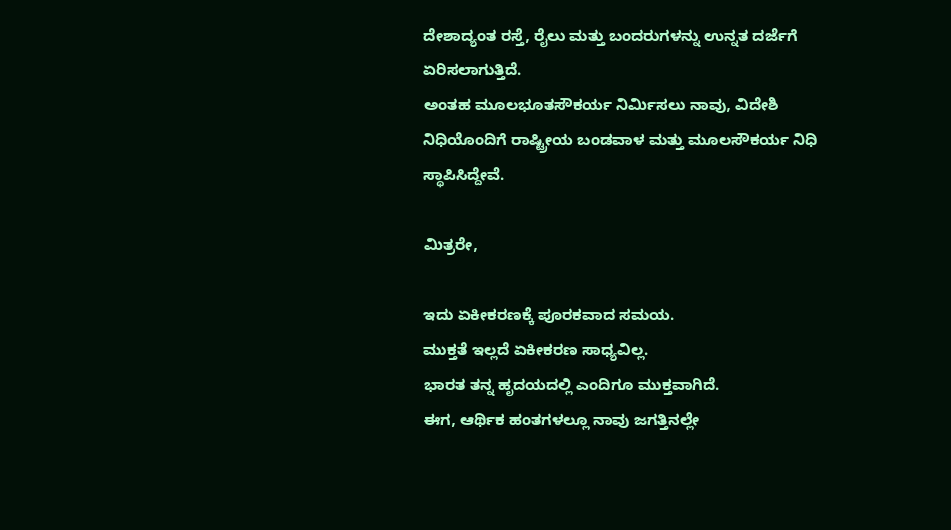ದೇಶಾದ್ಯಂತ ರಸ್ತೆ, ರೈಲು ಮತ್ತು ಬಂದರುಗಳನ್ನು ಉನ್ನತ ದರ್ಜೆಗೆ ಏರಿಸಲಾಗುತ್ತಿದೆ.
ಅಂತಹ ಮೂಲಭೂತಸೌಕರ್ಯ ನಿರ್ಮಿಸಲು ನಾವು, ವಿದೇಶಿ ನಿಧಿಯೊಂದಿಗೆ ರಾಷ್ಟ್ರೀಯ ಬಂಡವಾಳ ಮತ್ತು ಮೂಲಸೌಕರ್ಯ ನಿಧಿ ಸ್ಥಾಪಿಸಿದ್ದೇವೆ.

ಮಿತ್ರರೇ,

ಇದು ಏಕೀಕರಣಕ್ಕೆ ಪೂರಕವಾದ ಸಮಯ.
ಮುಕ್ತತೆ ಇಲ್ಲದೆ ಏಕೀಕರಣ ಸಾಧ್ಯವಿಲ್ಲ.
ಭಾರತ ತನ್ನ ಹೃದಯದಲ್ಲಿ ಎಂದಿಗೂ ಮುಕ್ತವಾಗಿದೆ.
ಈಗ, ಆರ್ಥಿಕ ಹಂತಗಳಲ್ಲೂ ನಾವು ಜಗತ್ತಿನಲ್ಲೇ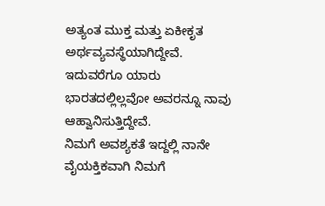ಅತ್ಯಂತ ಮುಕ್ತ ಮತ್ತು ಏಕೀಕೃತ ಅರ್ಥವ್ಯವಸ್ಥೆಯಾಗಿದ್ದೇವೆ.
ಇದುವರೆಗೂ ಯಾರು ಭಾರತದಲ್ಲಿಲ್ಲವೋ ಅವರನ್ನೂ ನಾವು ಆಹ್ವಾನಿಸುತ್ತಿದ್ದೇವೆ.
ನಿಮಗೆ ಅವಶ್ಯಕತೆ ಇದ್ದಲ್ಲಿ ನಾನೇ ವೈಯಕ್ತಿಕವಾಗಿ ನಿಮಗೆ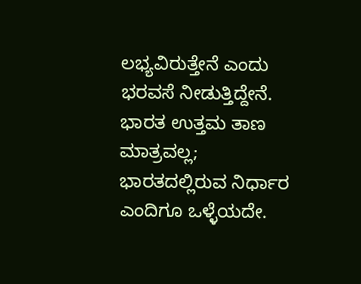ಲಭ್ಯವಿರುತ್ತೇನೆ ಎಂದು ಭರವಸೆ ನೀಡುತ್ತಿದ್ದೇನೆ.
ಭಾರತ ಉತ್ತಮ ತಾಣ ಮಾತ್ರವಲ್ಲ;
ಭಾರತದಲ್ಲಿರುವ ನಿರ್ಧಾರ ಎಂದಿಗೂ ಒಳ್ಳೆಯದೇ.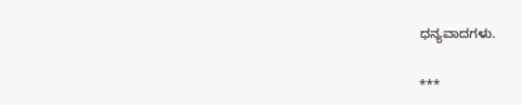ಧನ್ಯವಾದಗಳು.

***